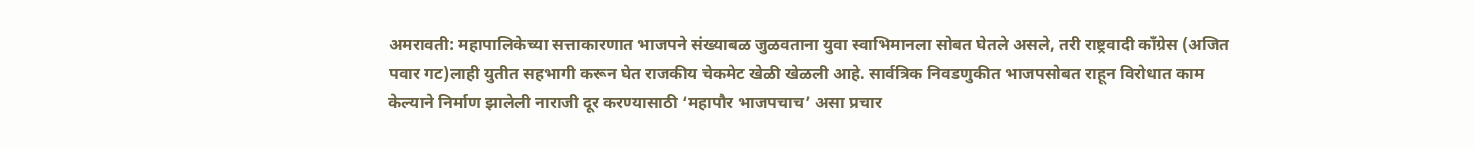अमरावती: महापालिकेच्या सत्ताकारणात भाजपने संख्याबळ जुळवताना युवा स्वाभिमानला सोबत घेतले असले, तरी राष्ट्रवादी काँग्रेस (अजित पवार गट)लाही युतीत सहभागी करून घेत राजकीय चेकमेट खेळी खेळली आहे. सार्वत्रिक निवडणुकीत भाजपसोबत राहून विरोधात काम केल्याने निर्माण झालेली नाराजी दूर करण्यासाठी ‘महापौर भाजपचाच’ असा प्रचार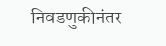निवडणुकीनंतर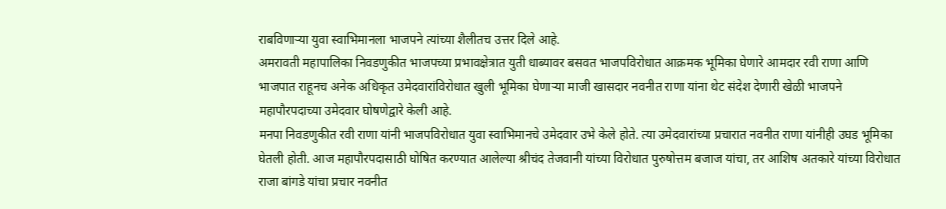राबविणाऱ्या युवा स्वाभिमानला भाजपने त्यांच्या शैलीतच उत्तर दिले आहे.
अमरावती महापालिका निवडणुकीत भाजपच्या प्रभावक्षेत्रात युती धाब्यावर बसवत भाजपविरोधात आक्रमक भूमिका घेणारे आमदार रवी राणा आणि भाजपात राहूनच अनेक अधिकृत उमेदवारांविरोधात खुली भूमिका घेणाऱ्या माजी खासदार नवनीत राणा यांना थेट संदेश देणारी खेळी भाजपने महापौरपदाच्या उमेदवार घोषणेद्वारे केली आहे.
मनपा निवडणुकीत रवी राणा यांनी भाजपविरोधात युवा स्वाभिमानचे उमेदवार उभे केले होते. त्या उमेदवारांच्या प्रचारात नवनीत राणा यांनीही उघड भूमिका घेतली होती. आज महापौरपदासाठी घोषित करण्यात आलेल्या श्रीचंद तेजवानी यांच्या विरोधात पुरुषोत्तम बजाज यांचा, तर आशिष अतकारे यांच्या विरोधात राजा बांगडे यांचा प्रचार नवनीत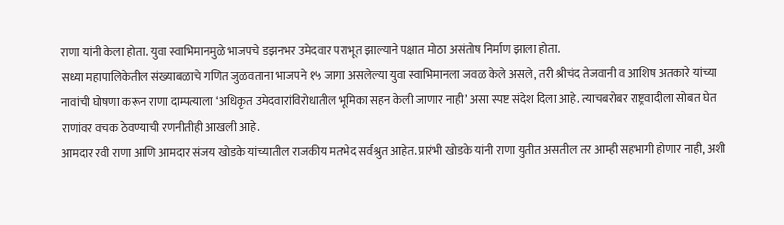राणा यांनी केला होता. युवा स्वाभिमानमुळे भाजपचे डझनभर उमेदवार पराभूत झाल्याने पक्षात मोठा असंतोष निर्माण झाला होता.
सध्या महापालिकेतील संख्याबळाचे गणित जुळवताना भाजपने १५ जागा असलेल्या युवा स्वाभिमानला जवळ केले असले, तरी श्रीचंद तेजवानी व आशिष अतकारे यांच्या नावांची घोषणा करून राणा दाम्पत्याला ‘अधिकृत उमेदवारांविरोधातील भूमिका सहन केली जाणार नाही’ असा स्पष्ट संदेश दिला आहे. त्याचबरोबर राष्ट्रवादीला सोबत घेत राणांवर वचक ठेवण्याची रणनीतीही आखली आहे.
आमदार रवी राणा आणि आमदार संजय खोडके यांच्यातील राजकीय मतभेद सर्वश्रुत आहेत. प्रारंभी खोडके यांनी राणा युतीत असतील तर आम्ही सहभागी होणार नाही, अशी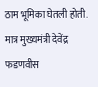ठाम भूमिका घेतली होती. मात्र मुख्यमंत्री देवेंद्र फडणवीस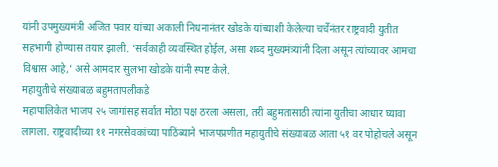यांनी उपमुख्यमंत्री अजित पवार यांच्या अकाली निधनानंतर खोडके यांच्याशी केलेल्या चर्चेनंतर राष्ट्रवादी युतीत सहभागी होण्यास तयार झाली. ‘सर्वकाही व्यवस्थित होईल, असा शब्द मुख्यमंत्र्यांनी दिला असून त्यांच्यावर आमचा विश्वास आहे,’ असे आमदार सुलभा खोडके यांनी स्पष्ट केले.
महायुतीचे संख्याबळ बहुमतापलीकडे
महापालिकेत भाजप २५ जागांसह सर्वात मोठा पक्ष ठरला असला, तरी बहुमतासाठी त्यांना युतीचा आधार घ्यावा लागला. राष्ट्रवादीच्या ११ नगरसेवकांच्या पाठिंब्याने भाजपप्रणीत महायुतीचे संख्याबळ आता ५१ वर पोहोचले असून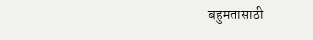बहुमतासाठी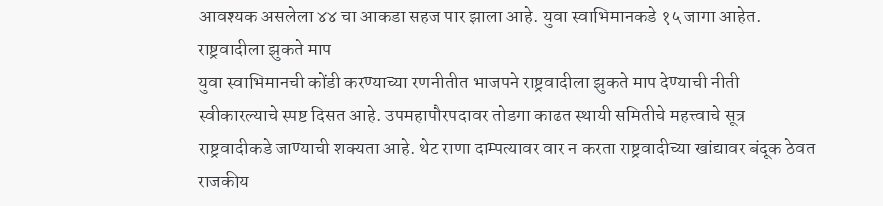आवश्यक असलेला ४४ चा आकडा सहज पार झाला आहे. युवा स्वाभिमानकडे १५ जागा आहेत.
राष्ट्रवादीला झुकते माप
युवा स्वाभिमानची कोंडी करण्याच्या रणनीतीत भाजपने राष्ट्रवादीला झुकते माप देण्याची नीती स्वीकारल्याचे स्पष्ट दिसत आहे. उपमहापौरपदावर तोडगा काढत स्थायी समितीचे महत्त्वाचे सूत्र राष्ट्रवादीकडे जाण्याची शक्यता आहे. थेट राणा दाम्पत्यावर वार न करता राष्ट्रवादीच्या खांद्यावर बंदूक ठेवत राजकीय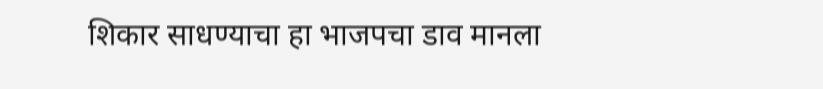शिकार साधण्याचा हा भाजपचा डाव मानला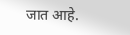जात आहे.